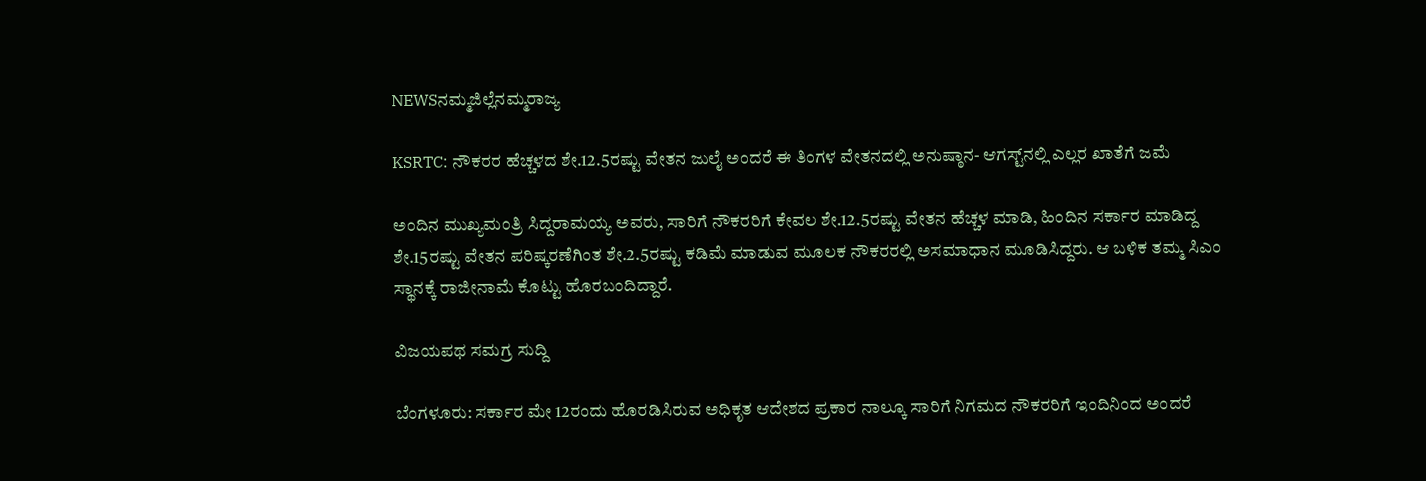NEWSನಮ್ಮಜಿಲ್ಲೆನಮ್ಮರಾಜ್ಯ

KSRTC: ನೌಕರರ ಹೆಚ್ಚಳದ ಶೇ.12.5ರಷ್ಟು ವೇತನ ಜುಲೈ ಅಂದರೆ ಈ ತಿಂಗಳ ವೇತನದಲ್ಲಿ ಅನುಷ್ಠಾನ- ಆಗಸ್ಟ್‌ನಲ್ಲಿ ಎಲ್ಲರ ಖಾತೆಗೆ ಜಮೆ

ಅಂದಿನ ಮುಖ್ಯಮಂತ್ರಿ ಸಿದ್ದರಾಮಯ್ಯ ಅವರು, ಸಾರಿಗೆ ನೌಕರರಿಗೆ ಕೇವಲ ಶೇ.12.5ರಷ್ಟು ವೇತನ ಹೆಚ್ಚಳ ಮಾಡಿ, ಹಿಂದಿನ ಸರ್ಕಾರ ಮಾಡಿದ್ದ ಶೇ.15ರಷ್ಟು ವೇತನ ಪರಿಷ್ಕರಣೆಗಿಂತ ಶೇ.2.5ರಷ್ಟು ಕಡಿಮೆ ಮಾಡುವ ಮೂಲಕ ನೌಕರರಲ್ಲಿ ಅಸಮಾಧಾನ ಮೂಡಿಸಿದ್ದರು. ಆ ಬಳಿಕ ತಮ್ಮ ಸಿಎಂ ಸ್ಥಾನಕ್ಕೆ ರಾಜೀನಾಮೆ ಕೊಟ್ಟು ಹೊರಬಂದಿದ್ದಾರೆ.

ವಿಜಯಪಥ ಸಮಗ್ರ ಸುದ್ದಿ

ಬೆಂಗಳೂರು: ಸರ್ಕಾರ ಮೇ 12ರಂದು ಹೊರಡಿಸಿರುವ ಅಧಿಕೃತ ಆದೇಶದ ಪ್ರಕಾರ ನಾಲ್ಕೂ ಸಾರಿಗೆ ನಿಗಮದ ನೌಕರರಿಗೆ ಇಂದಿನಿಂದ ಅಂದರೆ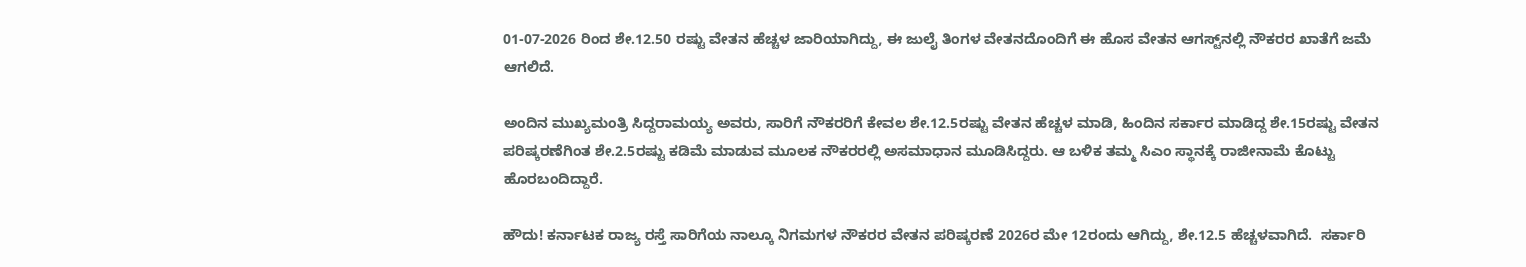01-07-2026 ರಿಂದ ಶೇ.12.50 ರಷ್ಟು ವೇತನ ಹೆಚ್ಚಳ ಜಾರಿಯಾಗಿದ್ದು, ಈ ಜುಲೈ ತಿಂಗಳ ವೇತನದೊಂದಿಗೆ ಈ ಹೊಸ ವೇತನ ಆಗಸ್ಟ್‌ನಲ್ಲಿ ನೌಕರರ ಖಾತೆಗೆ ಜಮೆ ಆಗಲಿದೆ.

ಅಂದಿನ ಮುಖ್ಯಮಂತ್ರಿ ಸಿದ್ದರಾಮಯ್ಯ ಅವರು, ಸಾರಿಗೆ ನೌಕರರಿಗೆ ಕೇವಲ ಶೇ.12.5ರಷ್ಟು ವೇತನ ಹೆಚ್ಚಳ ಮಾಡಿ, ಹಿಂದಿನ ಸರ್ಕಾರ ಮಾಡಿದ್ದ ಶೇ.15ರಷ್ಟು ವೇತನ ಪರಿಷ್ಕರಣೆಗಿಂತ ಶೇ.2.5ರಷ್ಟು ಕಡಿಮೆ ಮಾಡುವ ಮೂಲಕ ನೌಕರರಲ್ಲಿ ಅಸಮಾಧಾನ ಮೂಡಿಸಿದ್ದರು. ಆ ಬಳಿಕ ತಮ್ಮ ಸಿಎಂ ಸ್ಥಾನಕ್ಕೆ ರಾಜೀನಾಮೆ ಕೊಟ್ಟು ಹೊರಬಂದಿದ್ದಾರೆ.

ಹೌದು! ಕರ್ನಾಟಕ ರಾಜ್ಯ ರಸ್ತೆ ಸಾರಿಗೆಯ ನಾಲ್ಕೂ ನಿಗಮಗಳ ನೌಕರರ ವೇತನ ಪರಿಷ್ಕರಣೆ 2026ರ ಮೇ 12ರಂದು ಆಗಿದ್ದು, ಶೇ.12.5 ಹೆಚ್ಚಳವಾಗಿದೆ.  ಸರ್ಕಾರಿ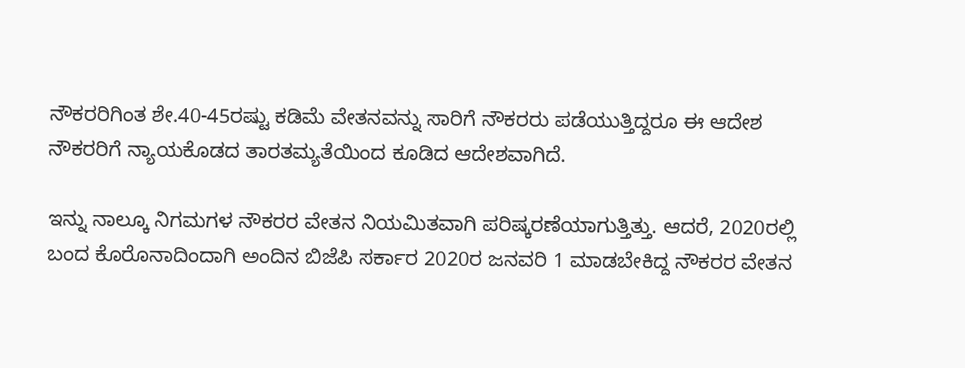ನೌಕರರಿಗಿಂತ ಶೇ.40-45ರಷ್ಟು ಕಡಿಮೆ ವೇತನವನ್ನು ಸಾರಿಗೆ ನೌಕರರು ಪಡೆಯುತ್ತಿದ್ದರೂ ಈ ಆದೇಶ ನೌಕರರಿಗೆ ನ್ಯಾಯಕೊಡದ ತಾರತಮ್ಯತೆಯಿಂದ ಕೂಡಿದ ಆದೇಶವಾಗಿದೆ.

ಇನ್ನು ನಾಲ್ಕೂ ನಿಗಮಗಳ ನೌಕರರ ವೇತನ ನಿಯಮಿತವಾಗಿ ಪರಿಷ್ಕರಣೆಯಾಗುತ್ತಿತ್ತು. ಆದರೆ, 2020ರಲ್ಲಿ ಬಂದ ಕೊರೊನಾದಿಂದಾಗಿ ಅಂದಿನ ಬಿಜೆಪಿ ಸರ್ಕಾರ 2020ರ ಜನವರಿ 1 ಮಾಡಬೇಕಿದ್ದ ನೌಕರರ ವೇತನ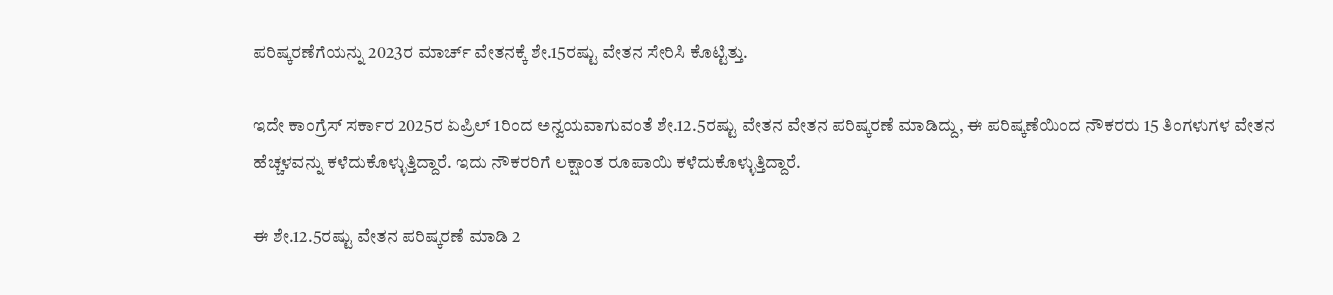ಪರಿಷ್ಕರಣೆಗೆಯನ್ನು 2023ರ ಮಾರ್ಚ್‌ ವೇತನಕ್ಕೆ ಶೇ.15ರಷ್ಟು ವೇತನ ಸೇರಿಸಿ ಕೊಟ್ಟಿತ್ತು.

ಇದೇ ಕಾಂಗ್ರೆಸ್‌ ಸರ್ಕಾರ 2025ರ ಏಪ್ರಿಲ್‌ 1ರಿಂದ ಅನ್ವಯವಾಗುವಂತೆ ಶೇ.12.5ರಷ್ಟು ವೇತನ ವೇತನ ಪರಿಷ್ಕರಣೆ ಮಾಡಿದ್ದು, ಈ ಪರಿಷ್ಕಣೆಯಿಂದ ನೌಕರರು 15 ತಿಂಗಳುಗಳ ವೇತನ ಹೆಚ್ಚಳವನ್ನು ಕಳೆದುಕೊಳ್ಳುತ್ತಿದ್ದಾರೆ. ಇದು ನೌಕರರಿಗೆ ಲಕ್ಷಾಂತ ರೂಪಾಯಿ ಕಳೆದುಕೊಳ್ಳುತ್ತಿದ್ದಾರೆ.

ಈ ಶೇ.12.5ರಷ್ಟು ವೇತನ ಪರಿಷ್ಕರಣೆ ಮಾಡಿ 2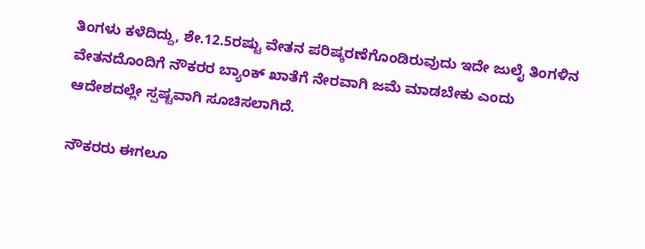ತಿಂಗಳು ಕಳೆದಿದ್ದು, ಶೇ.12.5ರಷ್ಟು ವೇತನ ಪರಿಷ್ಕರಣೆಗೊಂಡಿರುವುದು ಇದೇ ಜುಲೈ ತಿಂಗಳಿನ ವೇತನದೊಂದಿಗೆ ನೌಕರರ ಬ್ಯಾಂಕ್‌ ಖಾತೆಗೆ ನೇರವಾಗಿ ಜಮೆ ಮಾಡಬೇಕು ಎಂದು ಆದೇಶದಲ್ಲೇ ಸ್ಪಷ್ಟವಾಗಿ ಸೂಚಿಸಲಾಗಿದೆ.

ನೌಕರರು ಈಗಲೂ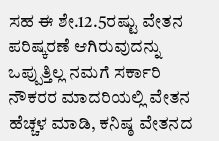ಸಹ ಈ ಶೇ.12.5ರಷ್ಟು ವೇತನ ಪರಿಷ್ಕರಣೆ ಆಗಿರುವುದನ್ನು ಒಪ್ಪುತ್ತಿಲ್ಲ ನಮಗೆ ಸರ್ಕಾರಿ ನೌಕರರ ಮಾದರಿಯಲ್ಲಿ ವೇತನ ಹೆಚ್ಚಳ ಮಾಡಿ, ಕನಿಷ್ಠ ವೇತನದ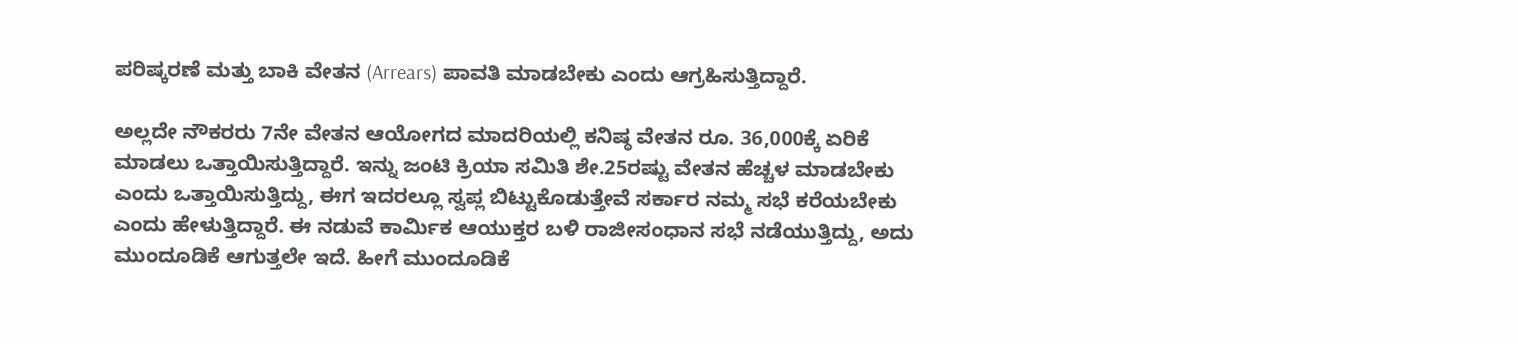ಪರಿಷ್ಕರಣೆ ಮತ್ತು ಬಾಕಿ ವೇತನ (Arrears) ಪಾವತಿ ಮಾಡಬೇಕು ಎಂದು ಆಗ್ರಹಿಸುತ್ತಿದ್ದಾರೆ.

ಅಲ್ಲದೇ ನೌಕರರು 7ನೇ ವೇತನ ಆಯೋಗದ ಮಾದರಿಯಲ್ಲಿ ಕನಿಷ್ಠ ವೇತನ ರೂ. 36,000ಕ್ಕೆ ಏರಿಕೆ ಮಾಡಲು ಒತ್ತಾಯಿಸುತ್ತಿದ್ದಾರೆ. ಇನ್ನು ಜಂಟಿ ಕ್ರಿಯಾ ಸಮಿತಿ ಶೇ.25ರಷ್ಟು ವೇತನ ಹೆಚ್ಚಳ ಮಾಡಬೇಕು ಎಂದು ಒತ್ತಾಯಿಸುತ್ತಿದ್ದು, ಈಗ ಇದರಲ್ಲೂ ಸ್ವಪ್ಲ ಬಿಟ್ಟುಕೊಡುತ್ತೇವೆ ಸರ್ಕಾರ ನಮ್ಮ ಸಭೆ ಕರೆಯಬೇಕು ಎಂದು ಹೇಳುತ್ತಿದ್ದಾರೆ. ಈ ನಡುವೆ ಕಾರ್ಮಿಕ ಆಯುಕ್ತರ ಬಳಿ ರಾಜೀಸಂಧಾನ ಸಭೆ ನಡೆಯುತ್ತಿದ್ದು, ಅದು ಮುಂದೂಡಿಕೆ ಆಗುತ್ತಲೇ ಇದೆ. ಹೀಗೆ ಮುಂದೂಡಿಕೆ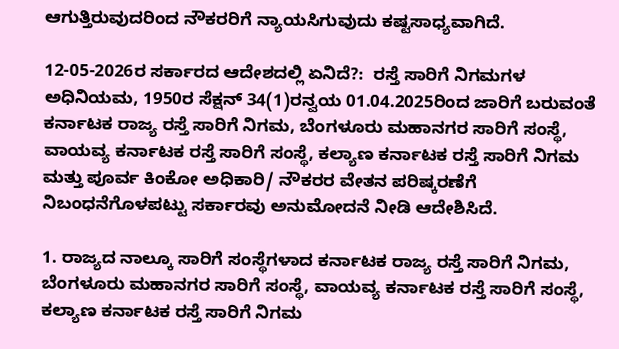ಆಗುತ್ತಿರುವುದರಿಂದ ನೌಕರರಿಗೆ ನ್ಯಾಯಸಿಗುವುದು ಕಷ್ಟಸಾಧ್ಯವಾಗಿದೆ.

12-05-2026ರ ಸರ್ಕಾರದ ಆದೇಶದಲ್ಲಿ ಏನಿದೆ?:  ರಸ್ತೆ ಸಾರಿಗೆ ನಿಗಮಗಳ ಅಧಿನಿಯಮ, 1950ರ ಸೆಕ್ಷನ್ 34(1)ರನ್ವಯ 01.04.2025ರಿಂದ ಜಾರಿಗೆ ಬರುವಂತೆ ಕರ್ನಾಟಕ ರಾಜ್ಯ ರಸ್ತೆ ಸಾರಿಗೆ ನಿಗಮ, ಬೆಂಗಳೂರು ಮಹಾನಗರ ಸಾರಿಗೆ ಸಂಸ್ಥೆ, ವಾಯವ್ಯ ಕರ್ನಾಟಕ ರಸ್ತೆ ಸಾರಿಗೆ ಸಂಸ್ಥೆ, ಕಲ್ಯಾಣ ಕರ್ನಾಟಕ ರಸ್ತೆ ಸಾರಿಗೆ ನಿಗಮ ಮತ್ತು ಪೂರ್ವ ಕಿಂಕೋ ಅಧಿಕಾರಿ/ ನೌಕರರ ವೇತನ ಪರಿಷ್ಕರಣೆಗೆ ನಿಬಂಧನೆಗೊಳಪಟ್ಟು ಸರ್ಕಾರವು ಅನುಮೋದನೆ ನೀಡಿ ಆದೇಶಿಸಿದೆ.

1. ರಾಜ್ಯದ ನಾಲ್ಕೂ ಸಾರಿಗೆ ಸಂಸ್ಥೆಗಳಾದ ಕರ್ನಾಟಕ ರಾಜ್ಯ ರಸ್ತೆ ಸಾರಿಗೆ ನಿಗಮ, ಬೆಂಗಳೂರು ಮಹಾನಗರ ಸಾರಿಗೆ ಸಂಸ್ಥೆ, ವಾಯವ್ಯ ಕರ್ನಾಟಕ ರಸ್ತೆ ಸಾರಿಗೆ ಸಂಸ್ಥೆ, ಕಲ್ಯಾಣ ಕರ್ನಾಟಕ ರಸ್ತೆ ಸಾರಿಗೆ ನಿಗಮ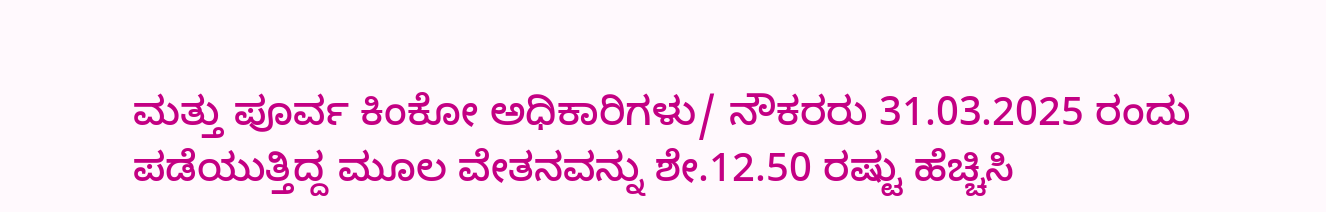ಮತ್ತು ಪೂರ್ವ ಕಿಂಕೋ ಅಧಿಕಾರಿಗಳು/ ನೌಕರರು 31.03.2025 ರಂದು ಪಡೆಯುತ್ತಿದ್ದ ಮೂಲ ವೇತನವನ್ನು ಶೇ.12.50 ರಷ್ಟು ಹೆಚ್ಚಿಸಿ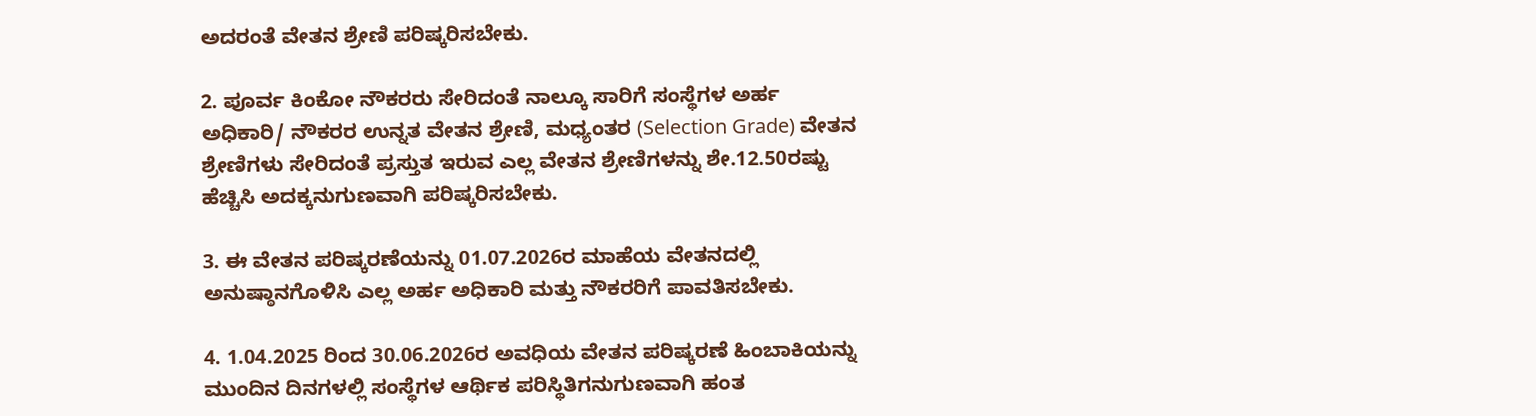ಅದರಂತೆ ವೇತನ ಶ್ರೇಣಿ ಪರಿಷ್ಕರಿಸಬೇಕು.

2. ಪೂರ್ವ ಕಿಂಕೋ ನೌಕರರು ಸೇರಿದಂತೆ ನಾಲ್ಕೂ ಸಾರಿಗೆ ಸಂಸ್ಥೆಗಳ ಅರ್ಹ ಅಧಿಕಾರಿ/ ನೌಕರರ ಉನ್ನತ ವೇತನ ಶ್ರೇಣಿ, ಮಧ್ಯಂತರ (Selection Grade) ವೇತನ ಶ್ರೇಣಿಗಳು ಸೇರಿದಂತೆ ಪ್ರಸ್ತುತ ಇರುವ ಎಲ್ಲ ವೇತನ ಶ್ರೇಣಿಗಳನ್ನು ಶೇ.12.50ರಷ್ಟು ಹೆಚ್ಚಿಸಿ ಅದಕ್ಕನುಗುಣವಾಗಿ ಪರಿಷ್ಕರಿಸಬೇಕು.

3. ಈ ವೇತನ ಪರಿಷ್ಕರಣೆಯನ್ನು 01.07.2026ರ ಮಾಹೆಯ ವೇತನದಲ್ಲಿ ಅನುಷ್ಠಾನಗೊಳಿಸಿ ಎಲ್ಲ ಅರ್ಹ ಅಧಿಕಾರಿ ಮತ್ತು ನೌಕರರಿಗೆ ಪಾವತಿಸಬೇಕು.

4. 1.04.2025 ರಿಂದ 30.06.2026ರ ಅವಧಿಯ ವೇತನ ಪರಿಷ್ಕರಣೆ ಹಿಂಬಾಕಿಯನ್ನು ಮುಂದಿನ ದಿನಗಳಲ್ಲಿ ಸಂಸ್ಥೆಗಳ ಆರ್ಥಿಕ ಪರಿಸ್ಥಿತಿಗನುಗುಣವಾಗಿ ಹಂತ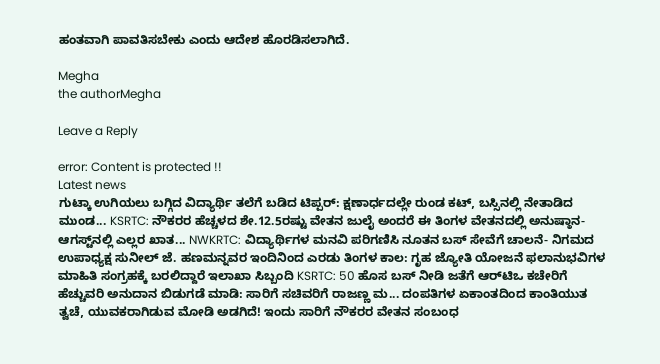ಹಂತವಾಗಿ ಪಾವತಿಸಬೇಕು ಎಂದು ಆದೇಶ ಹೊರಡಿಸಲಾಗಿದೆ.

Megha
the authorMegha

Leave a Reply

error: Content is protected !!
Latest news
ಗುಟ್ಕಾ ಉಗಿಯಲು ಬಗ್ಗಿದ ವಿದ್ಯಾರ್ಥಿ ತಲೆಗೆ ಬಡಿದ ಟಿಪ್ಪರ್: ಕ್ಷಣಾರ್ಧದಲ್ಲೇ ರುಂಡ ಕಟ್‌, ಬಸ್ಸಿನಲ್ಲಿ ನೇತಾಡಿದ ಮುಂಡ... KSRTC: ನೌಕರರ ಹೆಚ್ಚಳದ ಶೇ.12.5ರಷ್ಟು ವೇತನ ಜುಲೈ ಅಂದರೆ ಈ ತಿಂಗಳ ವೇತನದಲ್ಲಿ ಅನುಷ್ಠಾನ- ಆಗಸ್ಟ್‌ನಲ್ಲಿ ಎಲ್ಲರ ಖಾತ... NWKRTC: ವಿದ್ಯಾರ್ಥಿಗಳ ಮನವಿ ಪರಿಗಣಿಸಿ ನೂತನ ಬಸ್ ಸೇವೆಗೆ ಚಾಲನೆ- ನಿಗಮದ ಉಪಾಧ್ಯಕ್ಷ ಸುನೀಲ್ ಜೆ. ಹಣಮನ್ನವರ ಇಂದಿನಿಂದ ಎರಡು ತಿಂಗಳ ಕಾಲ: ಗೃಹ ಜ್ಯೋತಿ ಯೋಜನೆ ಫಲಾನುಭವಿಗಳ ಮಾಹಿತಿ ಸಂಗ್ರಹಕ್ಕೆ ಬರಲಿದ್ದಾರೆ ಇಲಾಖಾ ಸಿಬ್ಬಂದಿ KSRTC: 50 ಹೊಸ ಬಸ್ ನೀಡಿ ಜತೆಗೆ ಆರ್‌ಟಿಒ ಕಚೇರಿಗೆ ಹೆಚ್ಚುವರಿ ಅನುದಾನ ಬಿಡುಗಡೆ ಮಾಡಿ: ಸಾರಿಗೆ ಸಚಿವರಿಗೆ ರಾಜಣ್ಣ ಮ... ದಂಪತಿಗಳ ಏಕಾಂತದಿಂದ ಕಾಂತಿಯುತ ತ್ವಚೆ, ಯುವಕರಾಗಿಡುವ ಮೋಡಿ ಅಡಗಿದೆ! ಇಂದು ಸಾರಿಗೆ ನೌಕರರ ವೇತನ ಸಂಬಂಧ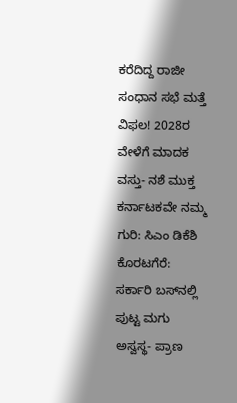ಕರೆದಿದ್ದ ರಾಜೀ ಸಂಧಾನ ಸಭೆ ಮತ್ತೆ ವಿಫಲ! 2028ರ ವೇಳೆಗೆ ಮಾದಕ ವಸ್ತು- ನಶೆ ಮುಕ್ತ ಕರ್ನಾಟಕವೇ ನಮ್ಮ ಗುರಿ: ಸಿಎಂ ಡಿಕೆಶಿ ಕೊರಟಗೆರೆ: ಸರ್ಕಾರಿ ಬಸ್‌ನಲ್ಲಿ ಪುಟ್ಟ ಮಗು ಅಸ್ವಸ್ಥ- ಪ್ರಾಣ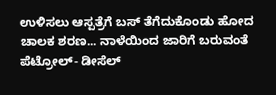ಉಳಿಸಲು ಆಸ್ಪತ್ರೆಗೆ ಬಸ್‌ ತೆಗೆದುಕೊಂಡು ಹೋದ ಚಾಲಕ ಶರಣ... ನಾಳೆಯಿಂದ ಜಾರಿಗೆ ಬರುವಂತೆ ಪೆಟ್ರೋಲ್- ಡೀಸೆಲ್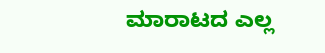ಮಾರಾಟದ ಎಲ್ಲ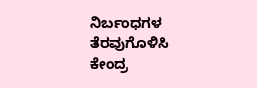ನಿರ್ಬಂಧಗಳ ತೆರವುಗೊಳಿಸಿ ಕೇಂದ್ರ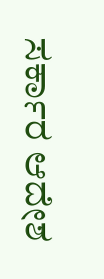ಸರ್ಕಾರ ಆದೇಶ